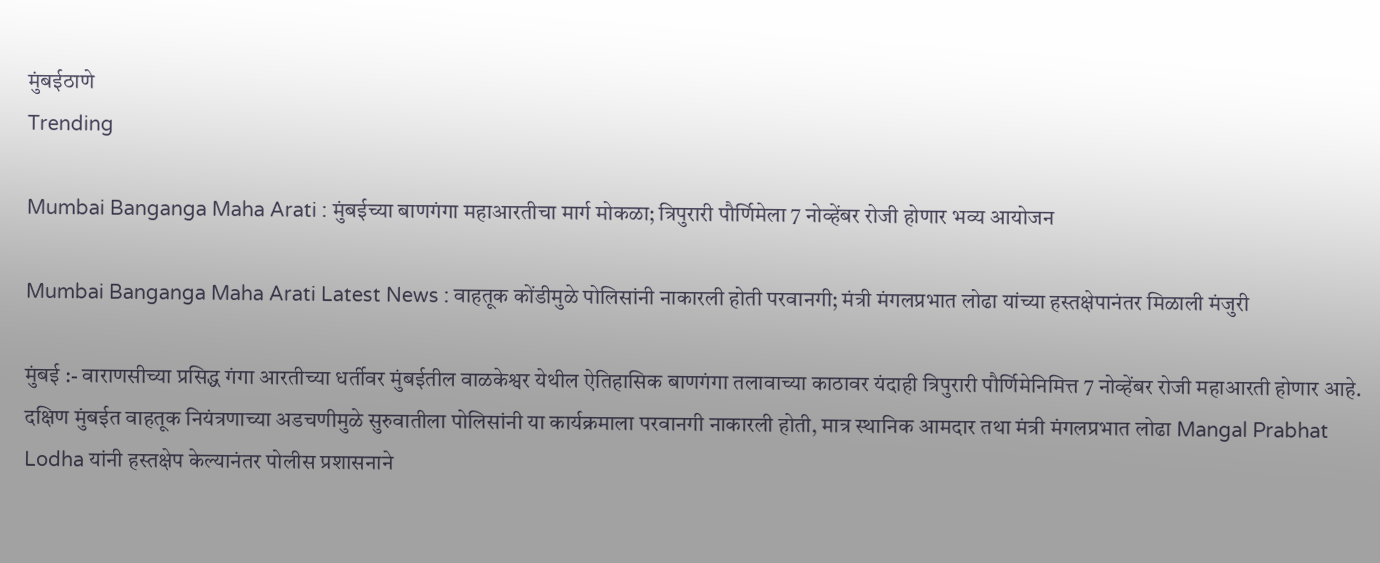मुंबईठाणे
Trending

Mumbai Banganga Maha Arati : मुंबईच्या बाणगंगा महाआरतीचा मार्ग मोकळा; त्रिपुरारी पौर्णिमेला 7 नोव्हेंबर रोजी होणार भव्य आयोजन

Mumbai Banganga Maha Arati Latest News : वाहतूक कोंडीमुळे पोलिसांनी नाकारली होती परवानगी; मंत्री मंगलप्रभात लोढा यांच्या हस्तक्षेपानंतर मिळाली मंजुरी

मुंबई :- वाराणसीच्या प्रसिद्ध गंगा आरतीच्या धर्तीवर मुंबईतील वाळकेश्वर येथील ऐतिहासिक बाणगंगा तलावाच्या काठावर यंदाही त्रिपुरारी पौर्णिमेनिमित्त 7 नोव्हेंबर रोजी महाआरती होणार आहे. दक्षिण मुंबईत वाहतूक नियंत्रणाच्या अडचणीमुळे सुरुवातीला पोलिसांनी या कार्यक्रमाला परवानगी नाकारली होती, मात्र स्थानिक आमदार तथा मंत्री मंगलप्रभात लोढा Mangal Prabhat Lodha यांनी हस्तक्षेप केल्यानंतर पोलीस प्रशासनाने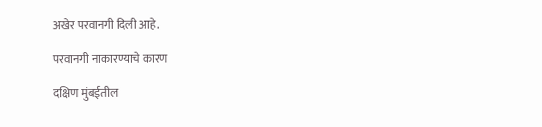अखेर परवानगी दिली आहे.

परवानगी नाकारण्याचे कारण

दक्षिण मुंबईतील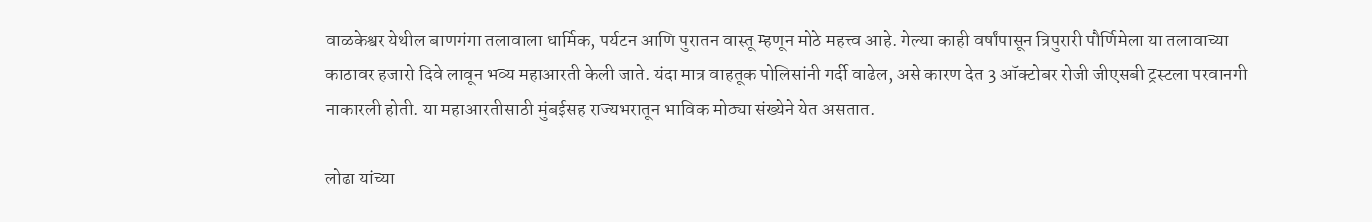वाळकेश्वर येथील बाणगंगा तलावाला धार्मिक, पर्यटन आणि पुरातन वास्तू म्हणून मोठे महत्त्व आहे. गेल्या काही वर्षांपासून त्रिपुरारी पौर्णिमेला या तलावाच्या काठावर हजारो दिवे लावून भव्य महाआरती केली जाते. यंदा मात्र वाहतूक पोलिसांनी गर्दी वाढेल, असे कारण देत 3 ऑक्टोबर रोजी जीएसबी ट्रस्टला परवानगी नाकारली होती. या महाआरतीसाठी मुंबईसह राज्यभरातून भाविक मोठ्या संख्येने येत असतात.

लोढा यांच्या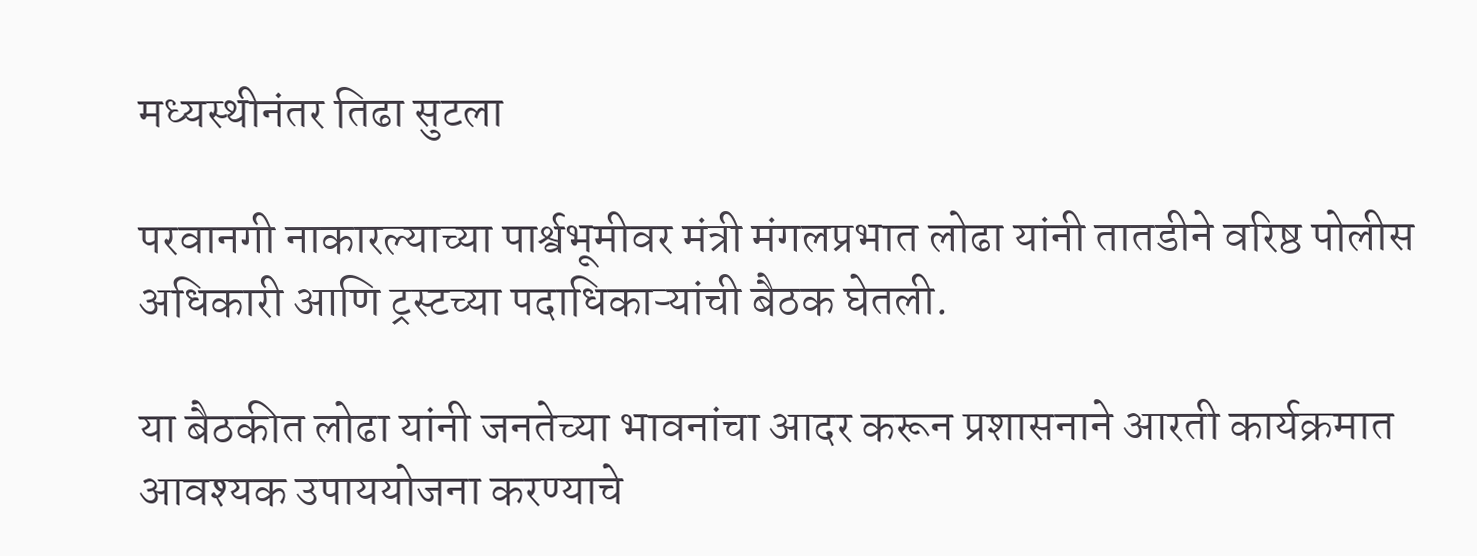मध्यस्थीनंतर तिढा सुटला

परवानगी नाकारल्याच्या पार्श्वभूमीवर मंत्री मंगलप्रभात लोढा यांनी तातडीने वरिष्ठ पोलीस अधिकारी आणि ट्रस्टच्या पदाधिकाऱ्यांची बैठक घेतली.

या बैठकीत लोढा यांनी जनतेच्या भावनांचा आदर करून प्रशासनाने आरती कार्यक्रमात आवश्यक उपाययोजना करण्याचे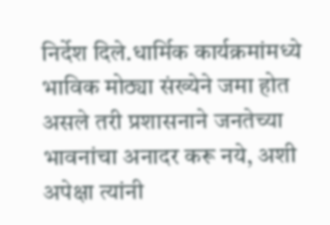निर्देश दिले.धार्मिक कार्यक्रमांमध्ये भाविक मोठ्या संख्येने जमा होत असले तरी प्रशासनाने जनतेच्या भावनांचा अनादर करू नये, अशी अपेक्षा त्यांनी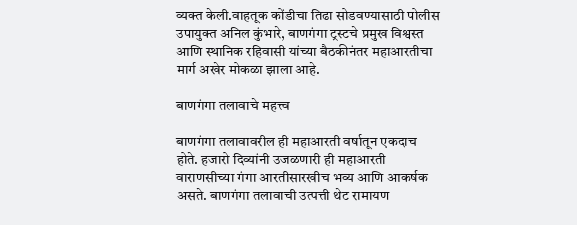व्यक्त केली.वाहतूक कोंडीचा तिढा सोडवण्यासाठी पोलीस उपायुक्त अनिल कुंभारे, बाणगंगा ट्रस्टचे प्रमुख विश्वस्त आणि स्थानिक रहिवासी यांच्या बैठकीनंतर महाआरतीचा मार्ग अखेर मोकळा झाला आहे.

बाणगंगा तलावाचे महत्त्व

बाणगंगा तलावावरील ही महाआरती वर्षातून एकदाच होते. हजारो दिव्यांनी उजळणारी ही महाआरती वाराणसीच्या गंगा आरतीसारखीच भव्य आणि आकर्षक असते. बाणगंगा तलावाची उत्पत्ती थेट रामायण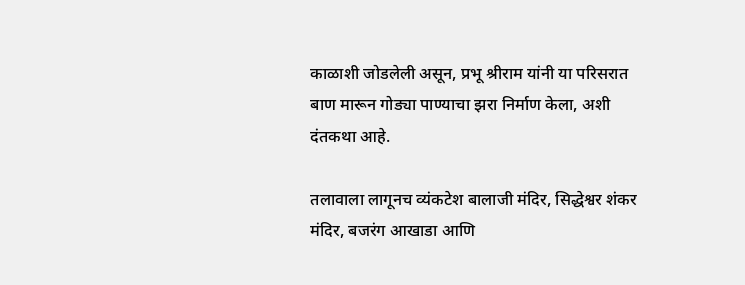काळाशी जोडलेली असून, प्रभू श्रीराम यांनी या परिसरात बाण मारून गोड्या पाण्याचा झरा निर्माण केला, अशी दंतकथा आहे.

तलावाला लागूनच व्यंकटेश बालाजी मंदिर, सिद्धेश्वर शंकर मंदिर, बजरंग आखाडा आणि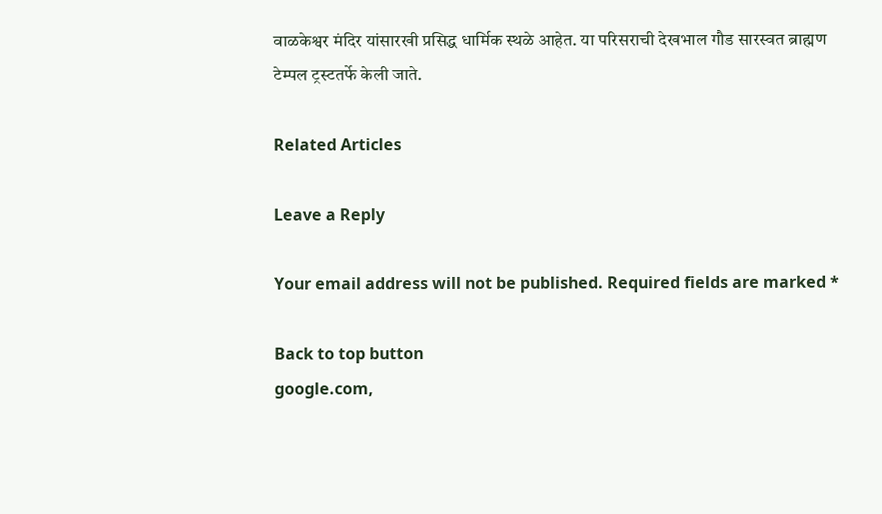वाळकेश्वर मंदिर यांसारखी प्रसिद्ध धार्मिक स्थळे आहेत. या परिसराची देखभाल गौड सारस्वत ब्राह्मण टेम्पल ट्रस्टतर्फे केली जाते.

Related Articles

Leave a Reply

Your email address will not be published. Required fields are marked *

Back to top button
google.com,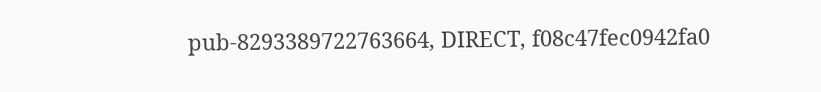pub-8293389722763664, DIRECT, f08c47fec0942fa0